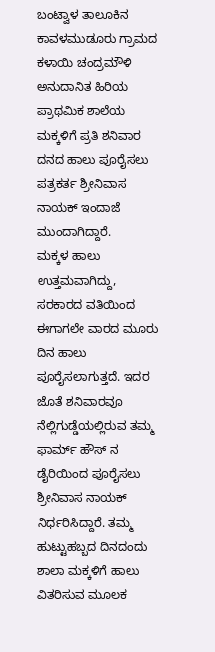ಬಂಟ್ವಾಳ ತಾಲೂಕಿನ ಕಾವಳಮುಡೂರು ಗ್ರಾಮದ ಕಳಾಯಿ ಚಂದ್ರಮೌಳಿ ಅನುದಾನಿತ ಹಿರಿಯ ಪ್ರಾಥಮಿಕ ಶಾಲೆಯ ಮಕ್ಕಳಿಗೆ ಪ್ರತಿ ಶನಿವಾರ ದನದ ಹಾಲು ಪೂರೈಸಲು ಪತ್ರಕರ್ತ ಶ್ರೀನಿವಾಸ ನಾಯಕ್ ಇಂದಾಜೆ ಮುಂದಾಗಿದ್ದಾರೆ.
ಮಕ್ಕಳ ಹಾಲು ಉತ್ತಮವಾಗಿದ್ದು, ಸರಕಾರದ ವತಿಯಿಂದ ಈಗಾಗಲೇ ವಾರದ ಮೂರು ದಿನ ಹಾಲು ಪೂರೈಸಲಾಗುತ್ತದೆ. ಇದರ ಜೊತೆ ಶನಿವಾರವೂ ನೆಲ್ಲಿಗುಡ್ಡೆಯಲ್ಲಿರುವ ತಮ್ಮ ಫಾರ್ಮ್ ಹೌಸ್ ನ ಡೈರಿಯಿಂದ ಪೂರೈಸಲು ಶ್ರೀನಿವಾಸ ನಾಯಕ್ ನಿರ್ಧರಿಸಿದ್ದಾರೆ. ತಮ್ಮ ಹುಟ್ಟುಹಬ್ಬದ ದಿನದಂದು ಶಾಲಾ ಮಕ್ಕಳಿಗೆ ಹಾಲು ವಿತರಿಸುವ ಮೂಲಕ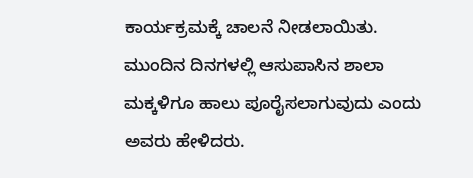ಕಾರ್ಯಕ್ರಮಕ್ಕೆ ಚಾಲನೆ ನೀಡಲಾಯಿತು.
ಮುಂದಿನ ದಿನಗಳಲ್ಲಿ ಆಸುಪಾಸಿನ ಶಾಲಾ ಮಕ್ಕಳಿಗೂ ಹಾಲು ಪೂರೈಸಲಾಗುವುದು ಎಂದು ಅವರು ಹೇಳಿದರು.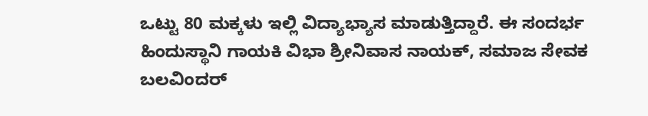ಒಟ್ಟು 80 ಮಕ್ಕಳು ಇಲ್ಲಿ ವಿದ್ಯಾಭ್ಯಾಸ ಮಾಡುತ್ತಿದ್ದಾರೆ. ಈ ಸಂದರ್ಭ ಹಿಂದುಸ್ಥಾನಿ ಗಾಯಕಿ ವಿಭಾ ಶ್ರೀನಿವಾಸ ನಾಯಕ್, ಸಮಾಜ ಸೇವಕ ಬಲವಿಂದರ್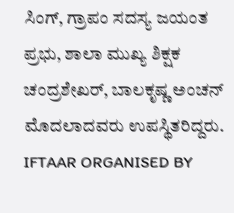ಸಿಂಗ್, ಗ್ರಾಪಂ ಸದಸ್ಯ ಜಯಂತ ಪ್ರಭು, ಶಾಲಾ ಮುಖ್ಯ ಶಿಕ್ಷಕ ಚಂದ್ರಶೇಖರ್, ಬಾಲಕೃಷ್ಣ ಅಂಚನ್ ಮೊದಲಾದವರು ಉಪಸ್ಥಿತರಿದ್ದರು.
IFTAAR ORGANISED BY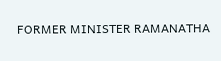FORMER MINISTER RAMANATHA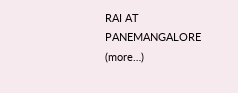RAI AT PANEMANGALORE (more…)